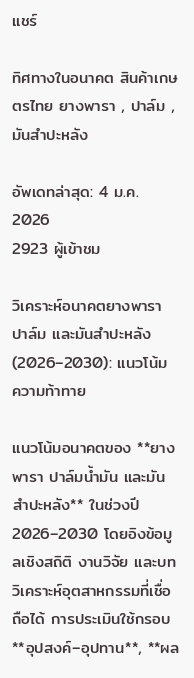แชร์

ทิศทางในอนาคต สินค้าเกษตรไทย ยางพารา , ปาล์ม , มันสำปะหลัง

อัพเดทล่าสุด: 4 ม.ค. 2026
2923 ผู้เข้าชม

วิเคราะห์อนาคตยางพารา ปาล์ม และมันสำปะหลัง (2026–2030): แนวโน้ม ความท้าทาย

แนวโน้มอนาคตของ **ยางพารา ปาล์มน้ำมัน และมันสำปะหลัง** ในช่วงปี 2026–2030 โดยอิงข้อมูลเชิงสถิติ งานวิจัย และบทวิเคราะห์อุตสาหกรรมที่เชื่อถือได้ การประเมินใช้กรอบ **อุปสงค์–อุปทาน**, **ผล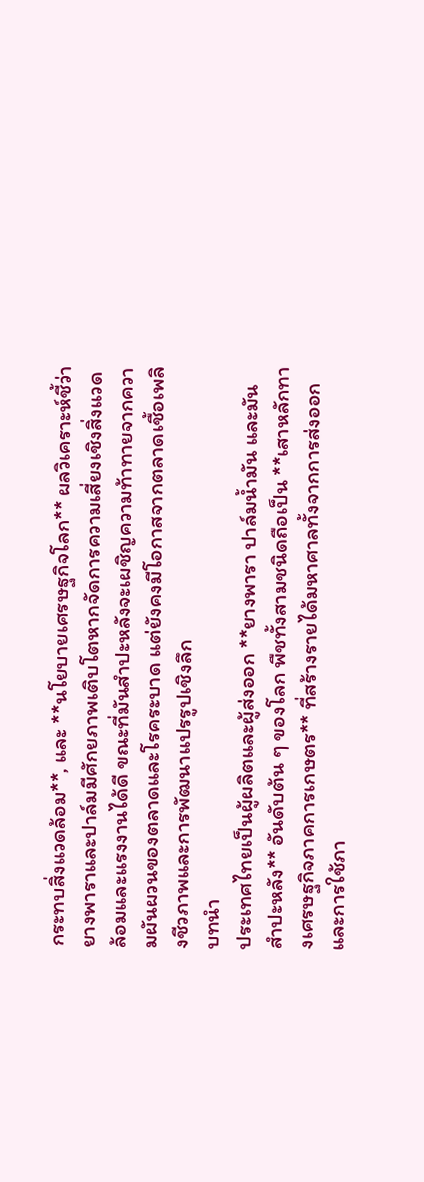กระทบสิ่งแวดล้อม**, และ **นโยบายเศรษฐกิจโลก** ผลวิเคราะห์ชี้ว่า ยางพาราและปาล์มมีศักยภาพเติบโตหากจัดการความเสี่ยงเชิงสิ่งแวดล้อมและแรงงานได้ดี ขณะที่มันสำปะหลังจะเผชิญความท้าทายจากความผันผวนของตลาดและโรคระบาด แต่ยังคงมีโอกาสจากตลาดเชื้อเพลิงชีวภาพและการพัฒนาแปรรูปเชิงลึก
บทนำ
ประเทศไทยเป็นผู้ผลิตและผู้ส่งออก **ยางพารา ปาล์มน้ำมัน และมันสำปะหลัง** อันดับต้น ๆ ของโลก พืชทั้งสามชนิดถือเป็น **เสาหลักทางเศรษฐกิจภาคการเกษตร** ที่สร้างรายได้มหาศาลทั้งจากการส่งออกและการใช้ภา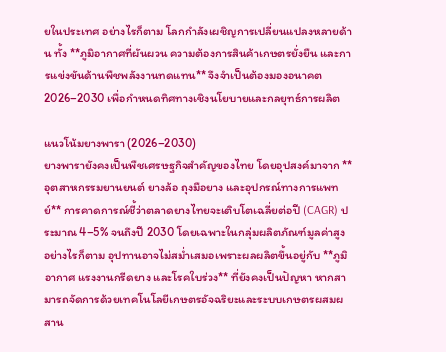ยในประเทศ อย่างไรก็ตาม โลกกำลังเผชิญการเปลี่ยนแปลงหลายด้าน ทั้ง **ภูมิอากาศที่ผันผวน ความต้องการสินค้าเกษตรยั่งยืน และการแข่งขันด้านพืชพลังงานทดแทน** จึงจำเป็นต้องมองอนาคต 2026–2030 เพื่อกำหนดทิศทางเชิงนโยบายและกลยุทธ์การผลิต

แนวโน้มยางพารา (2026–2030)
ยางพารายังคงเป็นพืชเศรษฐกิจสำคัญของไทย โดยอุปสงค์มาจาก **อุตสาหกรรมยานยนต์ ยางล้อ ถุงมือยาง และอุปกรณ์ทางการแพทย์** การคาดการณ์ชี้ว่าตลาดยางไทยจะเติบโตเฉลี่ยต่อปี (CAGR) ประมาณ 4–5% จนถึงปี 2030 โดยเฉพาะในกลุ่มผลิตภัณฑ์มูลค่าสูง อย่างไรก็ตาม อุปทานอาจไม่สม่ำเสมอเพราะผลผลิตขึ้นอยู่กับ **ภูมิอากาศ แรงงานกรีดยาง และโรคใบร่วง** ที่ยังคงเป็นปัญหา หากสามารถจัดการด้วยเทคโนโลยีเกษตรอัจฉริยะและระบบเกษตรผสมผสาน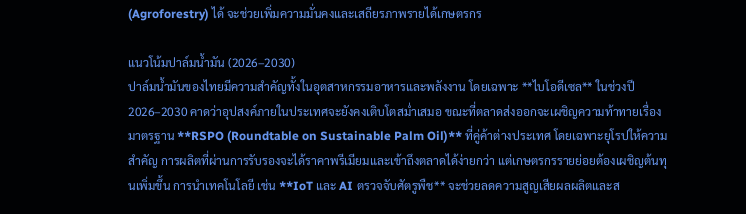(Agroforestry) ได้ จะช่วยเพิ่มความมั่นคงและเสถียรภาพรายได้เกษตรกร

แนวโน้มปาล์มน้ำมัน (2026–2030)
ปาล์มน้ำมันของไทยมีความสำคัญทั้งในอุตสาหกรรมอาหารและพลังงาน โดยเฉพาะ **ไบโอดีเซล** ในช่วงปี 2026–2030 คาดว่าอุปสงค์ภายในประเทศจะยังคงเติบโตสม่ำเสมอ ขณะที่ตลาดส่งออกจะเผชิญความท้าทายเรื่องมาตรฐาน **RSPO (Roundtable on Sustainable Palm Oil)** ที่คู่ค้าต่างประเทศ โดยเฉพาะยุโรปให้ความสำคัญ การผลิตที่ผ่านการรับรองจะได้ราคาพรีเมียมและเข้าถึงตลาดได้ง่ายกว่า แต่เกษตรกรรายย่อยต้องเผชิญต้นทุนเพิ่มขึ้น การนำเทคโนโลยี เช่น **IoT และ AI ตรวจจับศัตรูพืช** จะช่วยลดความสูญเสียผลผลิตและส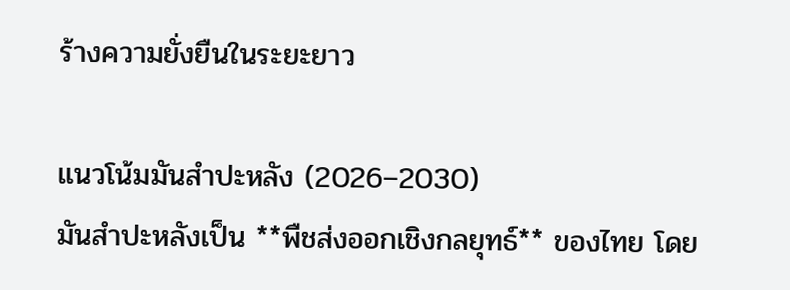ร้างความยั่งยืนในระยะยาว

แนวโน้มมันสำปะหลัง (2026–2030)
มันสำปะหลังเป็น **พืชส่งออกเชิงกลยุทธ์** ของไทย โดย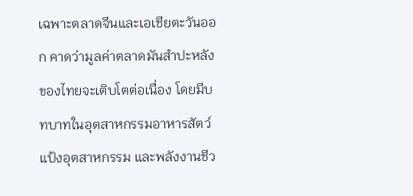เฉพาะตลาดจีนและเอเชียตะวันออก คาดว่ามูลค่าตลาดมันสำปะหลังของไทยจะเติบโตต่อเนื่อง โดยมีบทบาทในอุตสาหกรรมอาหารสัตว์ แป้งอุตสาหกรรม และพลังงานชีว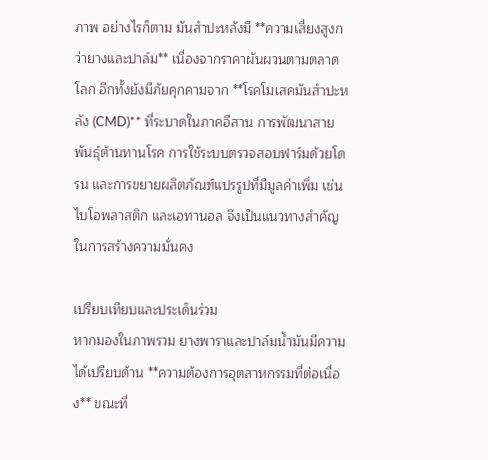ภาพ อย่างไรก็ตาม มันสำปะหลังมี **ความเสี่ยงสูงกว่ายางและปาล์ม** เนื่องจากราคาผันผวนตามตลาดโลก อีกทั้งยังมีภัยคุกคามจาก **โรคโมเสคมันสำปะหลัง (CMD)** ที่ระบาดในภาคอีสาน การพัฒนาสายพันธุ์ต้านทานโรค การใช้ระบบตรวจสอบฟาร์มด้วยโดรน และการขยายผลิตภัณฑ์แปรรูปที่มีมูลค่าเพิ่ม เช่น ไบโอพลาสติก และเอทานอล จึงเป็นแนวทางสำคัญในการสร้างความมั่นคง

เปรียบเทียบและประเด็นร่วม
หากมองในภาพรวม ยางพาราและปาล์มน้ำมันมีความได้เปรียบด้าน **ความต้องการอุตสาหกรรมที่ต่อเนื่อง** ขณะที่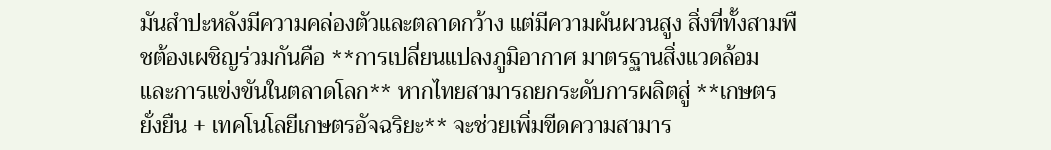มันสำปะหลังมีความคล่องตัวและตลาดกว้าง แต่มีความผันผวนสูง สิ่งที่ทั้งสามพืชต้องเผชิญร่วมกันคือ **การเปลี่ยนแปลงภูมิอากาศ มาตรฐานสิ่งแวดล้อม และการแข่งขันในตลาดโลก** หากไทยสามารถยกระดับการผลิตสู่ **เกษตรยั่งยืน + เทคโนโลยีเกษตรอัจฉริยะ** จะช่วยเพิ่มขีดความสามาร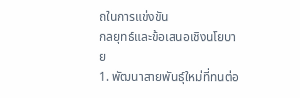ถในการแข่งขัน
กลยุทธ์และข้อเสนอเชิงนโยบาย
1. พัฒนาสายพันธุ์ใหม่ที่ทนต่อ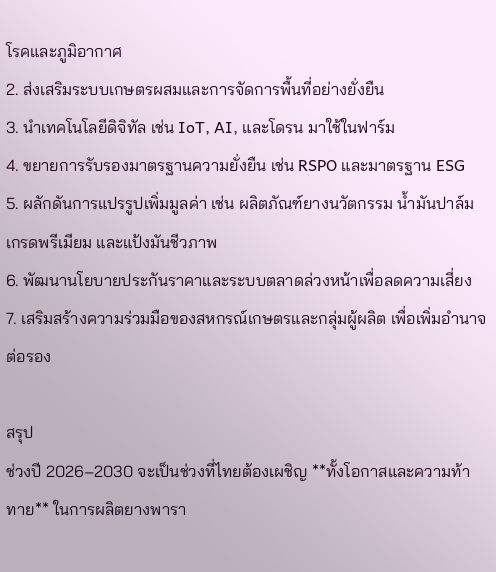โรคและภูมิอากาศ
2. ส่งเสริมระบบเกษตรผสมและการจัดการพื้นที่อย่างยั่งยืน
3. นำเทคโนโลยีดิจิทัล เช่น IoT, AI, และโดรน มาใช้ในฟาร์ม
4. ขยายการรับรองมาตรฐานความยั่งยืน เช่น RSPO และมาตรฐาน ESG
5. ผลักดันการแปรรูปเพิ่มมูลค่า เช่น ผลิตภัณฑ์ยางนวัตกรรม น้ำมันปาล์มเกรดพรีเมียม และแป้งมันชีวภาพ
6. พัฒนานโยบายประกันราคาและระบบตลาดล่วงหน้าเพื่อลดความเสี่ยง
7. เสริมสร้างความร่วมมือของสหกรณ์เกษตรและกลุ่มผู้ผลิต เพื่อเพิ่มอำนาจต่อรอง

สรุป
ช่วงปี 2026–2030 จะเป็นช่วงที่ไทยต้องเผชิญ **ทั้งโอกาสและความท้าทาย** ในการผลิตยางพารา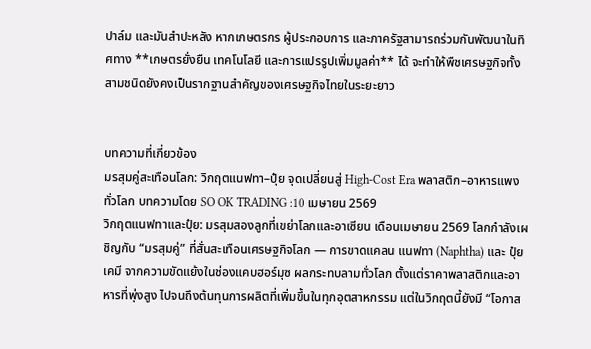ปาล์ม และมันสำปะหลัง หากเกษตรกร ผู้ประกอบการ และภาครัฐสามารถร่วมกันพัฒนาในทิศทาง **เกษตรยั่งยืน เทคโนโลยี และการแปรรูปเพิ่มมูลค่า** ได้ จะทำให้พืชเศรษฐกิจทั้งสามชนิดยังคงเป็นรากฐานสำคัญของเศรษฐกิจไทยในระยะยาว


บทความที่เกี่ยวข้อง
มรสุมคู่สะเทือนโลก: วิกฤตแนฟทา–ปุ๋ย จุดเปลี่ยนสู่ High-Cost Era พลาสติก–อาหารแพงทั่วโลก บทความโดย SO OK TRADING :10 เมษายน 2569
วิกฤตแนฟทาและปุ๋ย: มรสุมสองลูกที่เขย่าโลกและอาเซียน เดือนเมษายน 2569 โลกกำลังเผชิญกับ “มรสุมคู่” ที่สั่นสะเทือนเศรษฐกิจโลก — การขาดแคลน แนฟทา (Naphtha) และ ปุ๋ยเคมี จากความขัดแย้งในช่องแคบฮอร์มุซ ผลกระทบลามทั่วโลก ตั้งแต่ราคาพลาสติกและอาหารที่พุ่งสูง ไปจนถึงต้นทุนการผลิตที่เพิ่มขึ้นในทุกอุตสาหกรรม แต่ในวิกฤตนี้ยังมี “โอกาส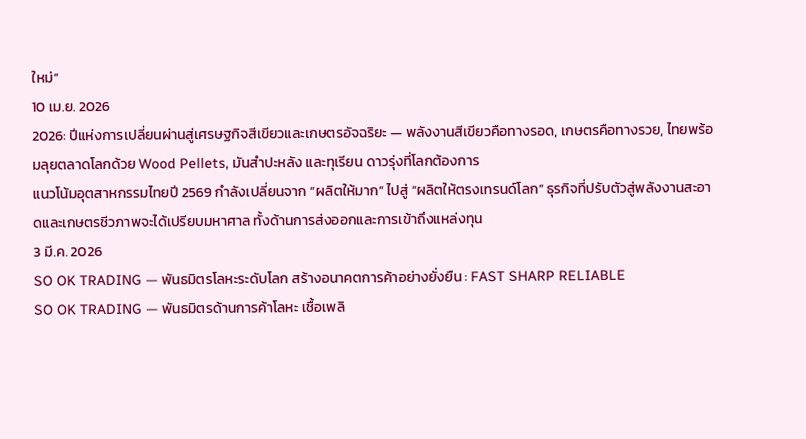ใหม่”
10 เม.ย. 2026
2026: ปีแห่งการเปลี่ยนผ่านสู่เศรษฐกิจสีเขียวและเกษตรอัจฉริยะ — พลังงานสีเขียวคือทางรอด, เกษตรคือทางรวย, ไทยพร้อมลุยตลาดโลกด้วย Wood Pellets, มันสำปะหลัง และทุเรียน ดาวรุ่งที่โลกต้องการ
แนวโน้มอุตสาหกรรมไทยปี 2569 กำลังเปลี่ยนจาก “ผลิตให้มาก” ไปสู่ “ผลิตให้ตรงเทรนด์โลก” ธุรกิจที่ปรับตัวสู่พลังงานสะอาดและเกษตรชีวภาพจะได้เปรียบมหาศาล ทั้งด้านการส่งออกและการเข้าถึงแหล่งทุน
3 มี.ค. 2026
SO OK TRADING — พันธมิตรโลหะระดับโลก สร้างอนาคตการค้าอย่างยั่งยืน : FAST SHARP RELIABLE
SO OK TRADING — พันธมิตรด้านการค้าโลหะ เชื้อเพลิ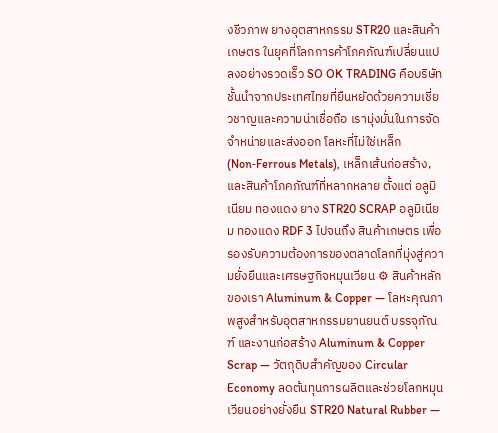งชีวภาพ ยางอุตสาหกรรม STR20 และสินค้าเกษตร ในยุคที่โลกการค้าโภคภัณฑ์เปลี่ยนแปลงอย่างรวดเร็ว SO OK TRADING คือบริษัทชั้นนำจากประเทศไทยที่ยืนหยัดด้วยความเชี่ยวชาญและความน่าเชื่อถือ เรามุ่งมั่นในการจัดจำหน่ายและส่งออก โลหะที่ไม่ใช่เหล็ก (Non‑Ferrous Metals), เหล็กเส้นก่อสร้าง, และสินค้าโภคภัณฑ์ที่หลากหลาย ตั้งแต่ อลูมิเนียม ทองแดง ยาง STR20 SCRAP อลูมิเนียม ทองแดง RDF 3 ไปจนถึง สินค้าเกษตร เพื่อรองรับความต้องการของตลาดโลกที่มุ่งสู่ความยั่งยืนและเศรษฐกิจหมุนเวียน ⚙ สินค้าหลักของเรา Aluminum & Copper — โลหะคุณภาพสูงสำหรับอุตสาหกรรมยานยนต์ บรรจุภัณฑ์ และงานก่อสร้าง Aluminum & Copper Scrap — วัตถุดิบสำคัญของ Circular Economy ลดต้นทุนการผลิตและช่วยโลกหมุนเวียนอย่างยั่งยืน STR20 Natural Rubber —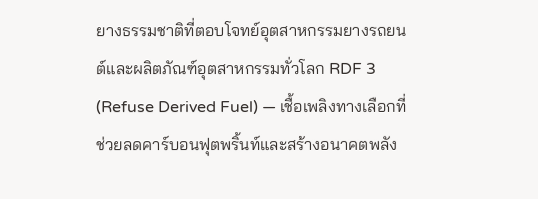ยางธรรมชาติที่ตอบโจทย์อุตสาหกรรมยางรถยนต์และผลิตภัณฑ์อุตสาหกรรมทั่วโลก RDF 3 (Refuse Derived Fuel) — เชื้อเพลิงทางเลือกที่ช่วยลดคาร์บอนฟุตพริ้นท์และสร้างอนาคตพลัง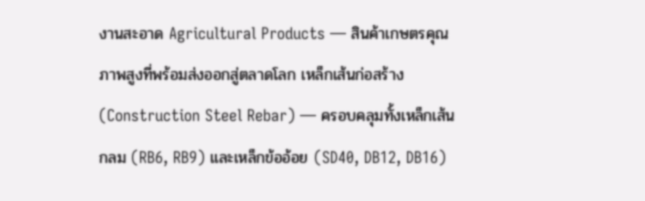งานสะอาด Agricultural Products — สินค้าเกษตรคุณภาพสูงที่พร้อมส่งออกสู่ตลาดโลก เหล็กเส้นก่อสร้าง (Construction Steel Rebar) — ครอบคลุมทั้งเหล็กเส้นกลม (RB6, RB9) และเหล็กข้ออ้อย (SD40, DB12, DB16)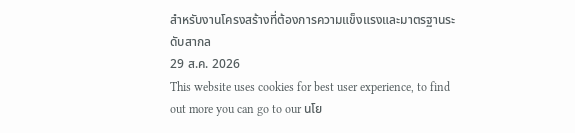สำหรับงานโครงสร้างที่ต้องการความแข็งแรงและมาตรฐานระดับสากล
29 ส.ค. 2026
This website uses cookies for best user experience, to find out more you can go to our นโย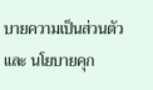บายความเป็นส่วนตัว และ นโยบายคุก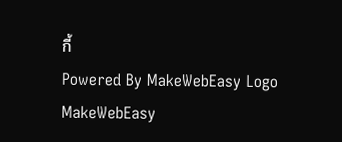กี้
Powered By MakeWebEasy Logo MakeWebEasy